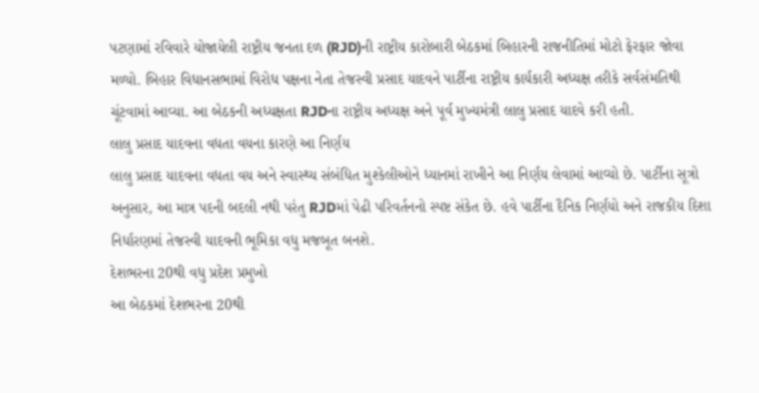પટણામાં રવિવારે યોજાયેલી રાષ્ટ્રીય જનતા દળ (RJD)ની રાષ્ટ્રીય કારોબારી બેઠકમાં બિહારની રાજનીતિમાં મોટો ફેરફાર જોવા મળ્યો. બિહાર વિધાનસભામાં વિરોધ પક્ષના નેતા તેજસ્વી પ્રસાદ યાદવને પાર્ટીના રાષ્ટ્રીય કાર્યકારી અધ્યક્ષ તરીકે સર્વસંમતિથી ચૂંટવામાં આવ્યા. આ બેઠકની અધ્યક્ષતા RJDના રાષ્ટ્રીય અધ્યક્ષ અને પૂર્વ મુખ્યમંત્રી લાલુ પ્રસાદ યાદવે કરી હતી.
લાલુ પ્રસાદ યાદવના વધતા વયના કારણે આ નિર્ણય
લાલુ પ્રસાદ યાદવના વધતા વય અને સ્વાસ્થ્ય સંબંધિત મુશ્કેલીઓને ધ્યાનમાં રાખીને આ નિર્ણય લેવામાં આવ્યો છે. પાર્ટીના સૂત્રો અનુસાર, આ માત્ર પદની બદલી નથી પરંતુ RJDમાં પેઢી પરિવર્તનનો સ્પષ્ટ સંકેત છે. હવે પાર્ટીના દૈનિક નિર્ણયો અને રાજકીય દિશા નિર્ધારણમાં તેજસ્વી યાદવની ભૂમિકા વધુ મજબૂત બનશે.
દેશભરના 20થી વધુ પ્રદેશ પ્રમુખો
આ બેઠકમાં દેશભરના 20થી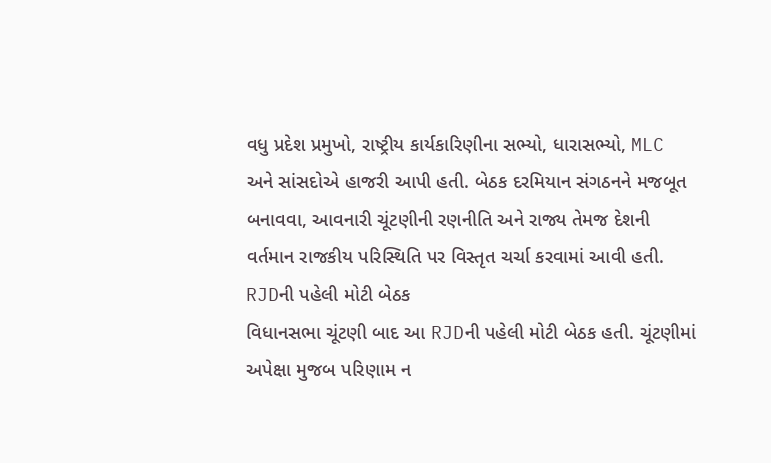વધુ પ્રદેશ પ્રમુખો, રાષ્ટ્રીય કાર્યકારિણીના સભ્યો, ધારાસભ્યો, MLC અને સાંસદોએ હાજરી આપી હતી. બેઠક દરમિયાન સંગઠનને મજબૂત બનાવવા, આવનારી ચૂંટણીની રણનીતિ અને રાજ્ય તેમજ દેશની વર્તમાન રાજકીય પરિસ્થિતિ પર વિસ્તૃત ચર્ચા કરવામાં આવી હતી.
RJDની પહેલી મોટી બેઠક
વિધાનસભા ચૂંટણી બાદ આ RJDની પહેલી મોટી બેઠક હતી. ચૂંટણીમાં અપેક્ષા મુજબ પરિણામ ન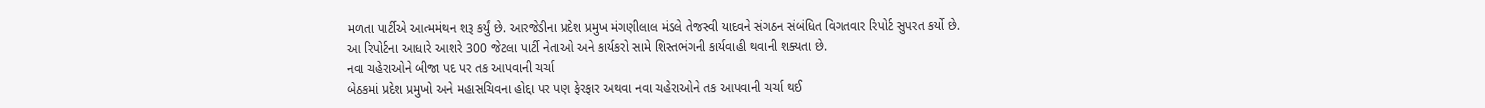મળતા પાર્ટીએ આત્મમંથન શરૂ કર્યું છે. આરજેડીના પ્રદેશ પ્રમુખ મંગણીલાલ મંડલે તેજસ્વી યાદવને સંગઠન સંબંધિત વિગતવાર રિપોર્ટ સુપરત કર્યો છે. આ રિપોર્ટના આધારે આશરે 300 જેટલા પાર્ટી નેતાઓ અને કાર્યકરો સામે શિસ્તભંગની કાર્યવાહી થવાની શક્યતા છે.
નવા ચહેરાઓને બીજા પદ પર તક આપવાની ચર્ચા
બેઠકમાં પ્રદેશ પ્રમુખો અને મહાસચિવના હોદ્દા પર પણ ફેરફાર અથવા નવા ચહેરાઓને તક આપવાની ચર્ચા થઈ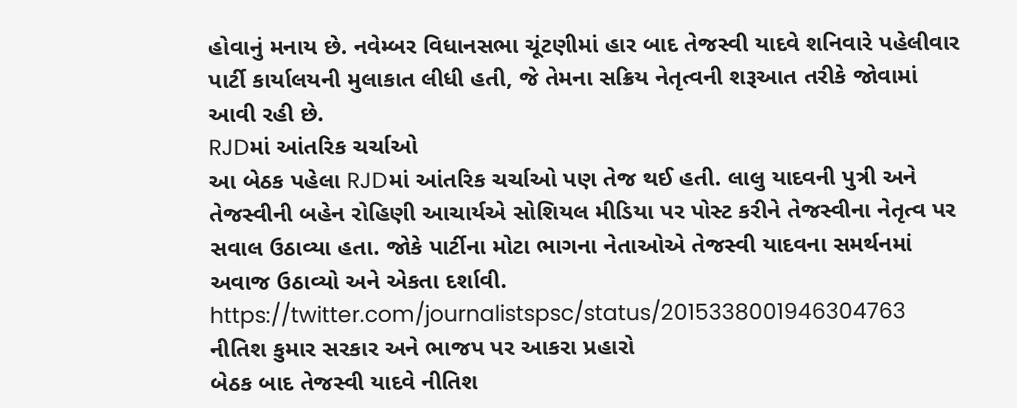હોવાનું મનાય છે. નવેમ્બર વિધાનસભા ચૂંટણીમાં હાર બાદ તેજસ્વી યાદવે શનિવારે પહેલીવાર પાર્ટી કાર્યાલયની મુલાકાત લીધી હતી, જે તેમના સક્રિય નેતૃત્વની શરૂઆત તરીકે જોવામાં આવી રહી છે.
RJDમાં આંતરિક ચર્ચાઓ
આ બેઠક પહેલા RJDમાં આંતરિક ચર્ચાઓ પણ તેજ થઈ હતી. લાલુ યાદવની પુત્રી અને તેજસ્વીની બહેન રોહિણી આચાર્યએ સોશિયલ મીડિયા પર પોસ્ટ કરીને તેજસ્વીના નેતૃત્વ પર સવાલ ઉઠાવ્યા હતા. જોકે પાર્ટીના મોટા ભાગના નેતાઓએ તેજસ્વી યાદવના સમર્થનમાં અવાજ ઉઠાવ્યો અને એકતા દર્શાવી.
https://twitter.com/journalistspsc/status/2015338001946304763
નીતિશ કુમાર સરકાર અને ભાજપ પર આકરા પ્રહારો
બેઠક બાદ તેજસ્વી યાદવે નીતિશ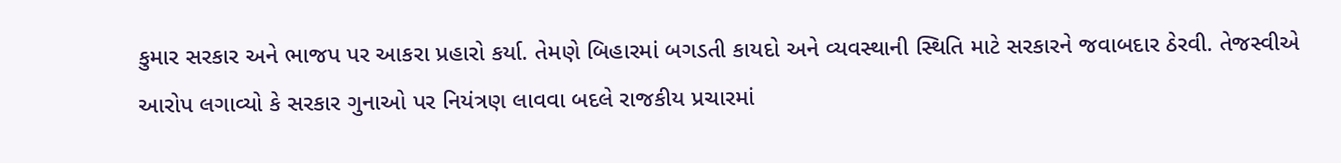કુમાર સરકાર અને ભાજપ પર આકરા પ્રહારો કર્યા. તેમણે બિહારમાં બગડતી કાયદો અને વ્યવસ્થાની સ્થિતિ માટે સરકારને જવાબદાર ઠેરવી. તેજસ્વીએ આરોપ લગાવ્યો કે સરકાર ગુનાઓ પર નિયંત્રણ લાવવા બદલે રાજકીય પ્રચારમાં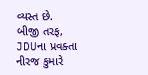વ્યસ્ત છે. બીજી તરફ, JDUના પ્રવક્તા નીરજ કુમારે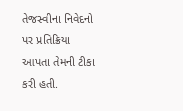તેજસ્વીના નિવેદનો પર પ્રતિક્રિયા આપતા તેમની ટીકા કરી હતી.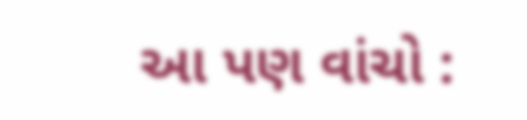આ પણ વાંચો :